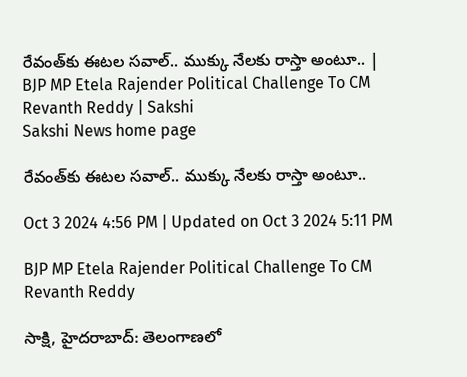రేవంత్‌కు ఈటల సవాల్‌.. ముక్కు నేలకు రాస్తా అంటూ.. | BJP MP Etela Rajender Political Challenge To CM Revanth Reddy | Sakshi
Sakshi News home page

రేవంత్‌కు ఈటల సవాల్‌.. ముక్కు నేలకు రాస్తా అంటూ..

Oct 3 2024 4:56 PM | Updated on Oct 3 2024 5:11 PM

BJP MP Etela Rajender Political Challenge To CM Revanth Reddy

సాక్షి, హైదరాబాద్‌: తెలంగాణలో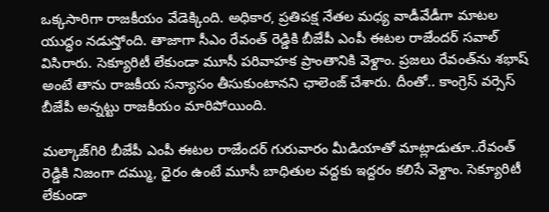ఒక్కసారిగా రాజకీయం వేడెక్కింది. అధికార, ప్రతిపక్ష నేతల మధ్య వాడీవేడీగా మాటల యుద్ధం నడుస్తోంది. తాజాగా సీఎం రేవంత్‌ రెడ్డికి బీజేపీ ఎంపీ ఈటల రాజేందర్‌ సవాల్‌ విసిరారు. సెక్యూరిటీ లేకుండా మూసీ పరివాహక ప్రాంతానికి వెళ్దాం. ప్రజలు రేవంత్‌ను శభాష్‌ అంటే తాను రాజకీయ సన్యాసం తీసుకుంటానని ఛాలెంజ్‌ చేశారు. దీంతో.. కాంగ్రెస్‌ వర్సెస్‌ బీజేపీ అన్నట్టు రాజకీయం మారిపోయింది.

మల్కాజ్‌గిరి బీజేపీ ఎంపీ ఈటల రాజేందర్‌ గురువారం మీడియాతో మాట్లాడుతూ..రేవంత్‌ రెడ్డికి నిజంగా దమ్ము, ధైరం ఉంటే మూసీ బాధితుల వద్దకు ఇద్దరం కలిసే వెళ్దాం. సెక్యూరిటీ లేకుండా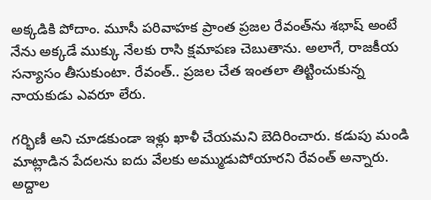అక్కడికి పోదాం. మూసీ పరివాహక ప్రాంత ప్రజల రేవంత్‌ను శభాష్‌ అంటే నేను అక్కడే ముక్కు నేలకు రాసి క్షమాపణ చెబుతాను. అలాగే, రాజకీయ సన్యాసం తీసుకుంటా. రేవంత్‌.. ప్రజల చేత ఇంతలా తిట్టించుకున్న నాయకుడు ఎవరూ లేరు.

గర్భిణీ అని చూడకుండా ఇళ్లు ఖాళీ చేయమని బెదిరించారు. కడుపు మండి మాట్లాడిన పేదలను ఐదు వేలకు అమ్ముడుపోయారని రేవంత్ అన్నారు. అద్దాల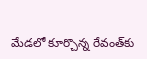మేడలో కూర్చొన్న రేవంత్‌కు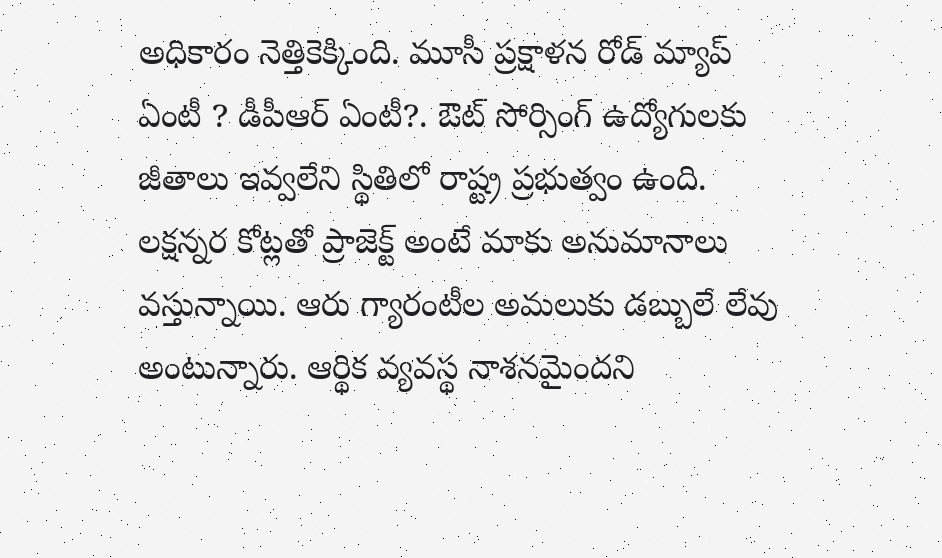అధికారం నెత్తికెక్కింది. మూసీ ప్రక్షాళన రోడ్ మ్యాప్ ఏంటీ ? డీపీఆర్ ఏంటీ?. ఔట్ సోర్సింగ్ ఉద్యోగులకు జీతాలు ఇవ్వలేని స్థితిలో రాష్ట్ర ప్రభుత్వం ఉంది. లక్షన్నర కోట్లతో ప్రాజెక్ట్ అంటే మాకు అనుమానాలు వస్తున్నాయి. ఆరు గ్యారంటీల అమలుకు డబ్బులే లేవు అంటున్నారు. ఆర్థిక వ్యవస్థ నాశనమైందని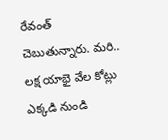రేవంత్ చెబుతున్నారు. మరి.. లక్ష యాభై వేల కోట్లు ఎక్కడి నుండి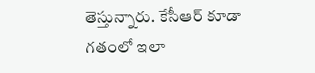తెస్తున్నారు. కేసీఆర్ కూడా గతంలో ఇలా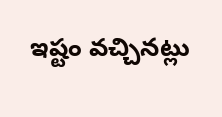ఇష్టం వచ్చినట్లు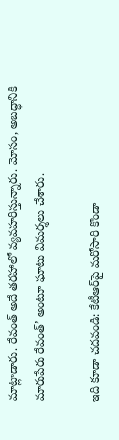మాట్లాడారు. రేవంత్ అదే తరహాలో వ్యవహరిస్తున్నారు. మోసం, అబద్ధానికి మారుపేరు రేవంత్’ అంటూ ఘాటు విమర్శలు చేశారు.

ఇది కూడా చదవండి: కేటీఆర్‌పై మరోసారి కొండా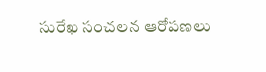సురేఖ సంచలన ఆరోపణలు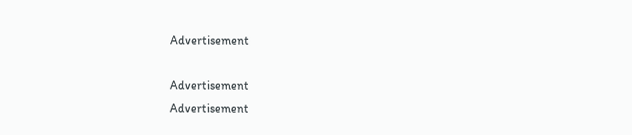Advertisement

Advertisement
Advertisement